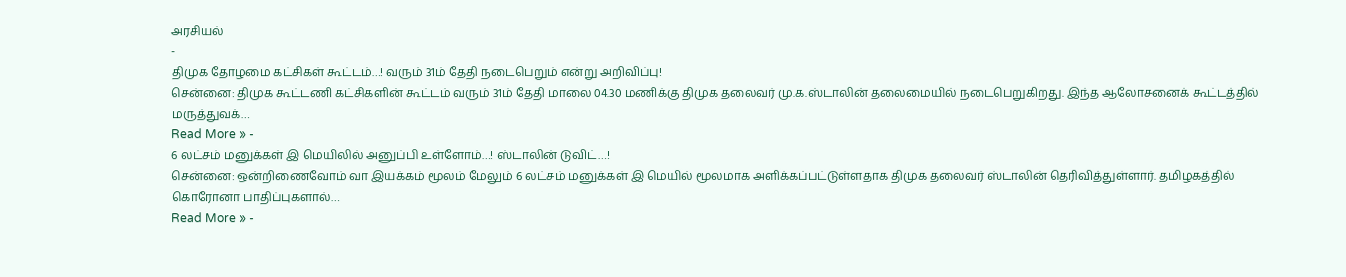அரசியல்
-
திமுக தோழமை கட்சிகள் கூட்டம்…! வரும் 31ம் தேதி நடைபெறும் என்று அறிவிப்பு!
சென்னை: திமுக கூட்டணி கட்சிகளின் கூட்டம் வரும் 31ம் தேதி மாலை 04.30 மணிக்கு திமுக தலைவர் மு.க.ஸ்டாலின் தலைமையில் நடைபெறுகிறது. இந்த ஆலோசனைக் கூட்டத்தில் மருத்துவக்…
Read More » -
6 லட்சம் மனுக்கள் இ மெயிலில் அனுப்பி உள்ளோம்…! ஸ்டாலின் டுவிட்…!
சென்னை: ஒன்றிணைவோம் வா இயக்கம் மூலம் மேலும் 6 லட்சம் மனுக்கள் இ மெயில் மூலமாக அளிக்கப்பட்டுள்ளதாக திமுக தலைவர் ஸ்டாலின் தெரிவித்துள்ளார். தமிழகத்தில் கொரோனா பாதிப்புகளால்…
Read More » -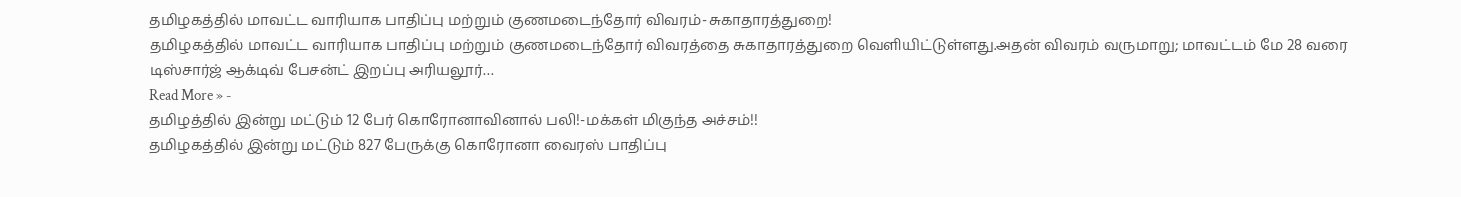தமிழகத்தில் மாவட்ட வாரியாக பாதிப்பு மற்றும் குணமடைந்தோர் விவரம்-சுகாதாரத்துறை!
தமிழகத்தில் மாவட்ட வாரியாக பாதிப்பு மற்றும் குணமடைந்தோர் விவரத்தை சுகாதாரத்துறை வெளியிட்டுள்ளது.அதன் விவரம் வருமாறு; மாவட்டம் மே 28 வரை டிஸ்சார்ஜ் ஆக்டிவ் பேசன்ட் இறப்பு அரியலூர்…
Read More » -
தமிழத்தில் இன்று மட்டும் 12 பேர் கொரோனாவினால் பலி!-மக்கள் மிகுந்த அச்சம்!!
தமிழகத்தில் இன்று மட்டும் 827 பேருக்கு கொரோனா வைரஸ் பாதிப்பு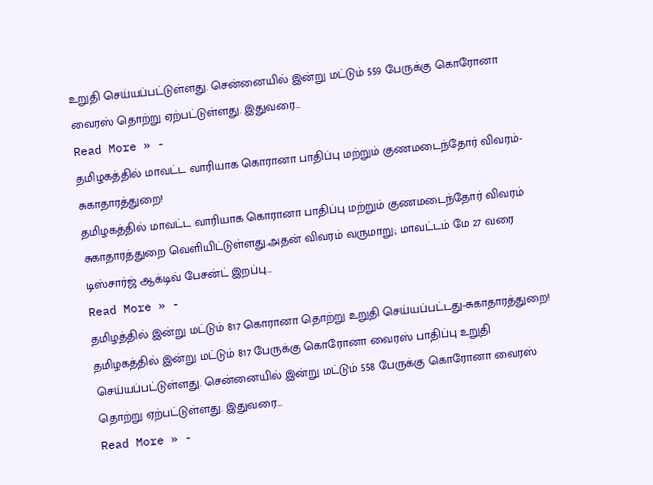உறுதி செய்யப்பட்டுள்ளது. சென்னையில் இன்று மட்டும் 559 பேருக்கு கொரோனா வைரஸ் தொற்று ஏற்பட்டுள்ளது. இதுவரை…
Read More » -
தமிழகத்தில் மாவட்ட வாரியாக கொரானா பாதிப்பு மற்றும் குணமடைந்தோர் விவரம்-சுகாதாரத்துறை!
தமிழகத்தில் மாவட்ட வாரியாக கொரானா பாதிப்பு மற்றும் குணமடைந்தோர் விவரம் சுகாதாரத்துறை வெளியிட்டுள்ளது.அதன் விவரம் வருமாறு; மாவட்டம் மே 27 வரை டிஸ்சார்ஜ் ஆக்டிவ் பேசன்ட் இறப்பு…
Read More » -
தமிழத்தில் இன்று மட்டும் 817 கொரானா தொற்று உறுதி செய்யப்பட்டது-சுகாதாரத்துறை!
தமிழகத்தில் இன்று மட்டும் 817 பேருக்கு கொரோனா வைரஸ் பாதிப்பு உறுதி செய்யப்பட்டுள்ளது. சென்னையில் இன்று மட்டும் 558 பேருக்கு கொரோனா வைரஸ் தொற்று ஏற்பட்டுள்ளது. இதுவரை…
Read More » -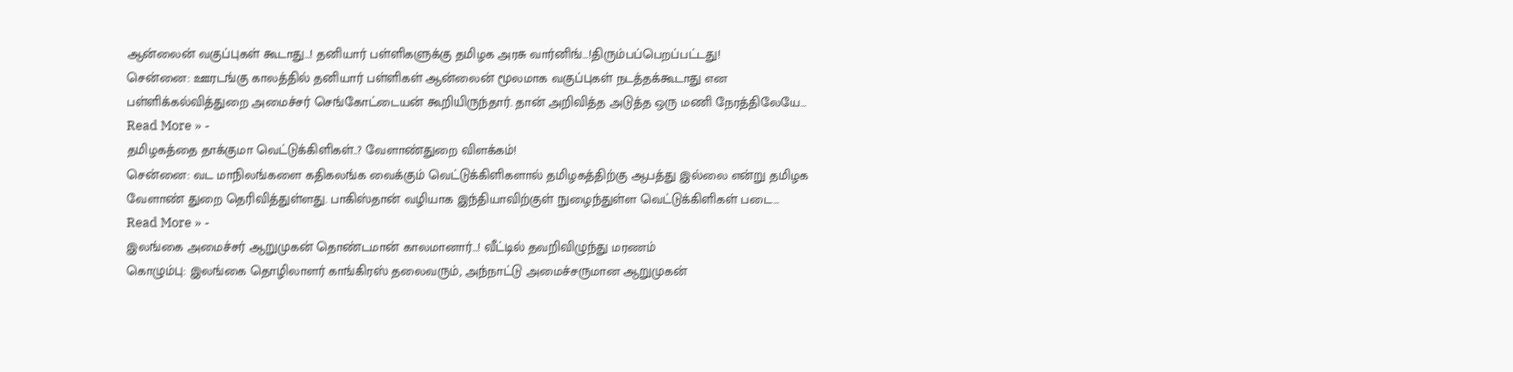ஆன்லைன் வகுப்புகள் கூடாது…! தனியார் பள்ளிகளுக்கு தமிழக அரசு வார்னிங்…!திரும்பப்பெறப்பட்டது!
சென்னை: ஊரடங்கு காலத்தில் தனியார் பள்ளிகள் ஆன்லைன் மூலமாக வகுப்புகள் நடத்தக்கூடாது என பள்ளிக்கல்வித்துறை அமைச்சர் செங்கோட்டையன் கூறியிருந்தார். தான் அறிவித்த அடுத்த ஒரு மணி நேரத்திலேயே…
Read More » -
தமிழகத்தை தாக்குமா வெட்டுக்கிளிகள்..? வேளாண்துறை விளக்கம்!
சென்னை: வட மாநிலங்களை கதிகலங்க வைக்கும் வெட்டுக்கிளிகளால் தமிழகத்திற்கு ஆபத்து இல்லை என்று தமிழக வேளாண் துறை தெரிவித்துள்ளது. பாகிஸ்தான் வழியாக இந்தியாவிற்குள் நுழைந்துள்ள வெட்டுக்கிளிகள் படை…
Read More » -
இலங்கை அமைச்சர் ஆறுமுகன் தொண்டமான் காலமானார்…! வீட்டில் தவறிவிழுந்து மரணம்
கொழும்பு: இலங்கை தொழிலாளர் காங்கிரஸ் தலைவரும், அந்நாட்டு அமைச்சருமான ஆறுமுகன்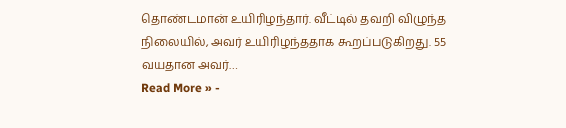தொண்டமான் உயிரிழந்தார். வீட்டில் தவறி விழுந்த நிலையில், அவர் உயிரிழந்ததாக கூறப்படுகிறது. 55 வயதான அவர்…
Read More » -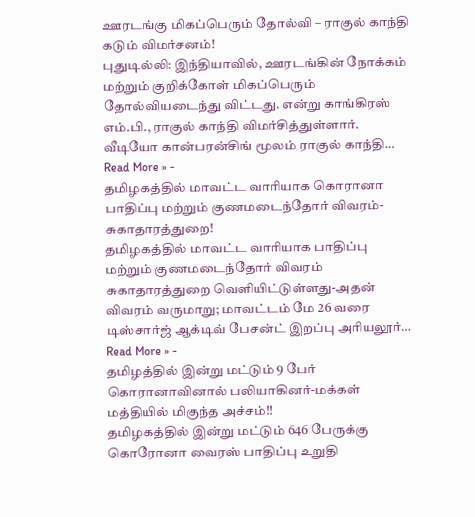ஊரடங்கு மிகப்பெரும் தோல்வி – ராகுல் காந்தி கடும் விமர்சனம்!
புதுடில்லி: இந்தியாவில், ஊரடங்கின் நோக்கம் மற்றும் குறிக்கோள் மிகப்பெரும் தோல்வியடைந்து விட்டது. என்று காங்கிரஸ் எம்.பி., ராகுல் காந்தி விமர்சித்துள்ளார். வீடியோ கான்பரன்சிங் மூலம் ராகுல் காந்தி…
Read More » -
தமிழகத்தில் மாவட்ட வாரியாக கொரானா பாதிப்பு மற்றும் குணமடைந்தோர் விவரம்-சுகாதாரத்துறை!
தமிழகத்தில் மாவட்ட வாரியாக பாதிப்பு மற்றும் குணமடைந்தோர் விவரம் சுகாதாரத்துறை வெளியிட்டுள்ளது-அதன் விவரம் வருமாறு; மாவட்டம் மே 26 வரை டிஸ்சார்ஜ் ஆக்டிவ் பேசன்ட் இறப்பு அரியலூர்…
Read More » -
தமிழத்தில் இன்று மட்டும் 9 பேர் கொரானாவினால் பலியாகினர்-மக்கள் மத்தியில் மிகுந்த அச்சம்!!
தமிழகத்தில் இன்று மட்டும் 646 பேருக்கு கொரோனா வைரஸ் பாதிப்பு உறுதி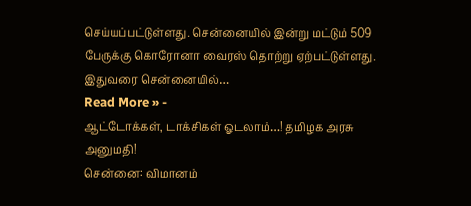செய்யப்பட்டுள்ளது. சென்னையில் இன்று மட்டும் 509 பேருக்கு கொரோனா வைரஸ் தொற்று ஏற்பட்டுள்ளது. இதுவரை சென்னையில்…
Read More » -
ஆட்டோக்கள், டாக்சிகள் ஓடலாம்…! தமிழக அரசு அனுமதி!
சென்னை: விமானம்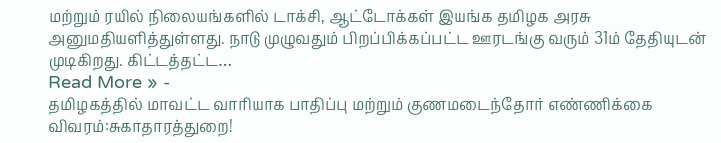மற்றும் ரயில் நிலையங்களில் டாக்சி, ஆட்டோக்கள் இயங்க தமிழக அரசு அனுமதியளித்துள்ளது. நாடு முழுவதும் பிறப்பிக்கப்பட்ட ஊரடங்கு வரும் 31ம் தேதியுடன் முடிகிறது. கிட்டத்தட்ட…
Read More » -
தமிழகத்தில் மாவட்ட வாரியாக பாதிப்பு மற்றும் குணமடைந்தோர் எண்ணிக்கை விவரம்:சுகாதாரத்துறை!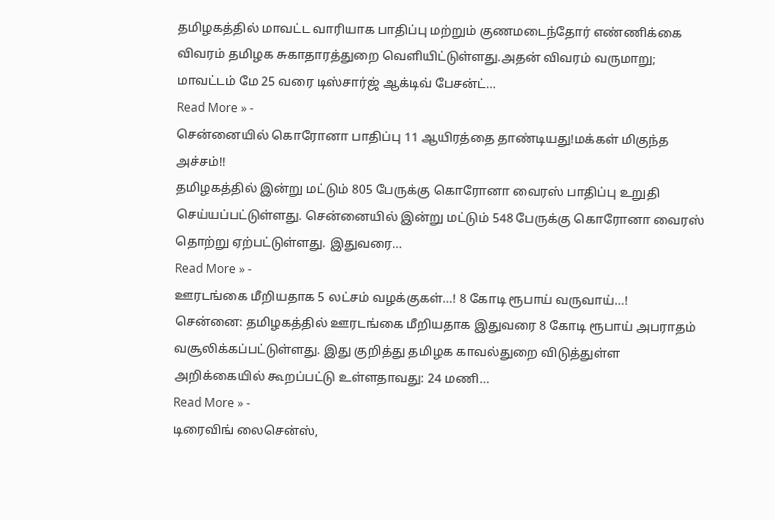தமிழகத்தில் மாவட்ட வாரியாக பாதிப்பு மற்றும் குணமடைந்தோர் எண்ணிக்கை விவரம் தமிழக சுகாதாரத்துறை வெளியிட்டுள்ளது.அதன் விவரம் வருமாறு; மாவட்டம் மே 25 வரை டிஸ்சார்ஜ் ஆக்டிவ் பேசன்ட்…
Read More » -
சென்னையில் கொரோனா பாதிப்பு 11 ஆயிரத்தை தாண்டியது!மக்கள் மிகுந்த அச்சம்!!
தமிழகத்தில் இன்று மட்டும் 805 பேருக்கு கொரோனா வைரஸ் பாதிப்பு உறுதி செய்யப்பட்டுள்ளது. சென்னையில் இன்று மட்டும் 548 பேருக்கு கொரோனா வைரஸ் தொற்று ஏற்பட்டுள்ளது. இதுவரை…
Read More » -
ஊரடங்கை மீறியதாக 5 லட்சம் வழக்குகள்…! 8 கோடி ரூபாய் வருவாய்…!
சென்னை: தமிழகத்தில் ஊரடங்கை மீறியதாக இதுவரை 8 கோடி ரூபாய் அபராதம் வசூலிக்கப்பட்டுள்ளது. இது குறித்து தமிழக காவல்துறை விடுத்துள்ள அறிக்கையில் கூறப்பட்டு உள்ளதாவது: 24 மணி…
Read More » -
டிரைவிங் லைசென்ஸ்,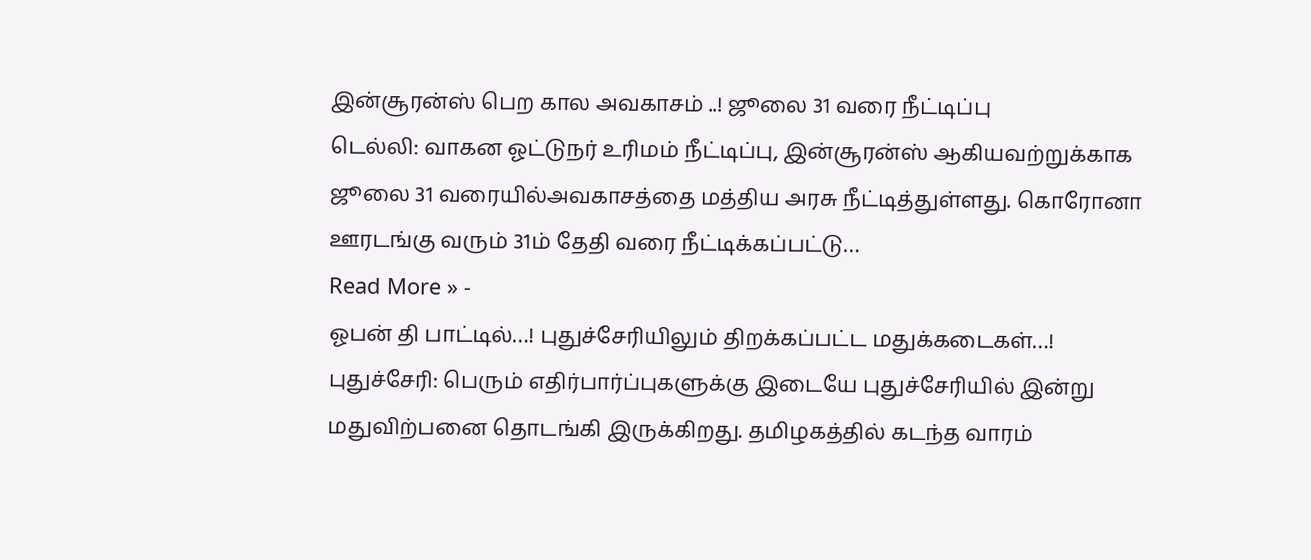இன்சூரன்ஸ் பெற கால அவகாசம் ..! ஜூலை 31 வரை நீட்டிப்பு
டெல்லி: வாகன ஓட்டுநர் உரிமம் நீட்டிப்பு, இன்சூரன்ஸ் ஆகியவற்றுக்காக ஜூலை 31 வரையில்அவகாசத்தை மத்திய அரசு நீட்டித்துள்ளது. கொரோனா ஊரடங்கு வரும் 31ம் தேதி வரை நீட்டிக்கப்பட்டு…
Read More » -
ஓபன் தி பாட்டில்…! புதுச்சேரியிலும் திறக்கப்பட்ட மதுக்கடைகள்…!
புதுச்சேரி: பெரும் எதிர்பார்ப்புகளுக்கு இடையே புதுச்சேரியில் இன்று மதுவிற்பனை தொடங்கி இருக்கிறது. தமிழகத்தில் கடந்த வாரம்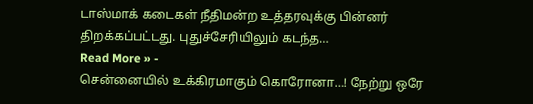டாஸ்மாக் கடைகள் நீதிமன்ற உத்தரவுக்கு பின்னர் திறக்கப்பட்டது. புதுச்சேரியிலும் கடந்த…
Read More » -
சென்னையில் உக்கிரமாகும் கொரோனா…! நேற்று ஒரே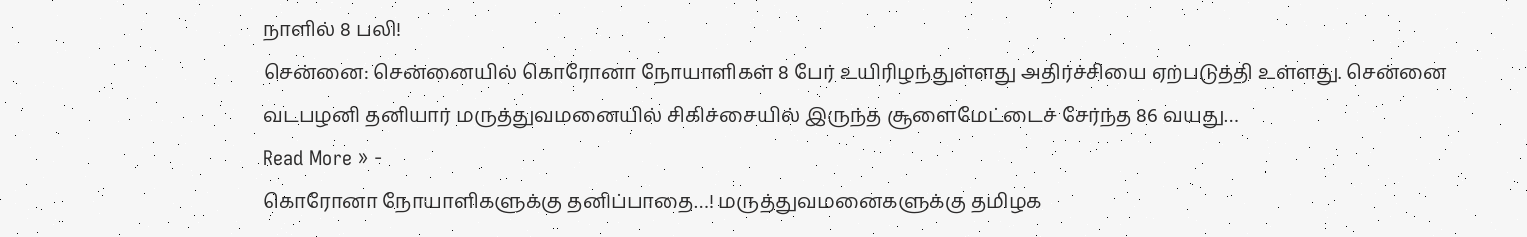நாளில் 8 பலி!
சென்னை: சென்னையில் கொரோனா நோயாளிகள் 8 பேர் உயிரிழந்துள்ளது அதிர்ச்சியை ஏற்படுத்தி உள்ளது. சென்னை வடபழனி தனியார் மருத்துவமனையில் சிகிச்சையில் இருந்த சூளைமேட்டைச் சேர்ந்த 86 வயது…
Read More » -
கொரோனா நோயாளிகளுக்கு தனிப்பாதை…! மருத்துவமனைகளுக்கு தமிழக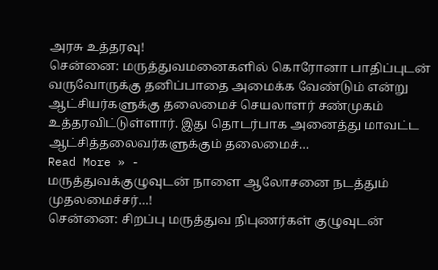அரசு உத்தரவு!
சென்னை: மருத்துவமனைகளில் கொரோனா பாதிப்புடன் வருவோருக்கு தனிப்பாதை அமைக்க வேண்டும் என்று ஆட்சியர்களுக்கு தலைமைச் செயலாளர் சண்முகம் உத்தரவிட்டுள்ளார். இது தொடர்பாக அனைத்து மாவட்ட ஆட்சித்தலைவர்களுக்கும் தலைமைச்…
Read More » -
மருத்துவக்குழுவுடன் நாளை ஆலோசனை நடத்தும் முதலமைச்சர்…!
சென்னை: சிறப்பு மருத்துவ நிபுணர்கள் குழுவுடன்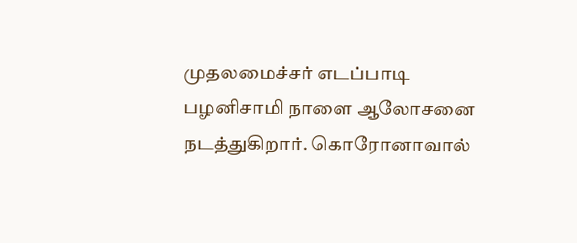முதலமைச்சர் எடப்பாடி பழனிசாமி நாளை ஆலோசனை நடத்துகிறார். கொரோனாவால்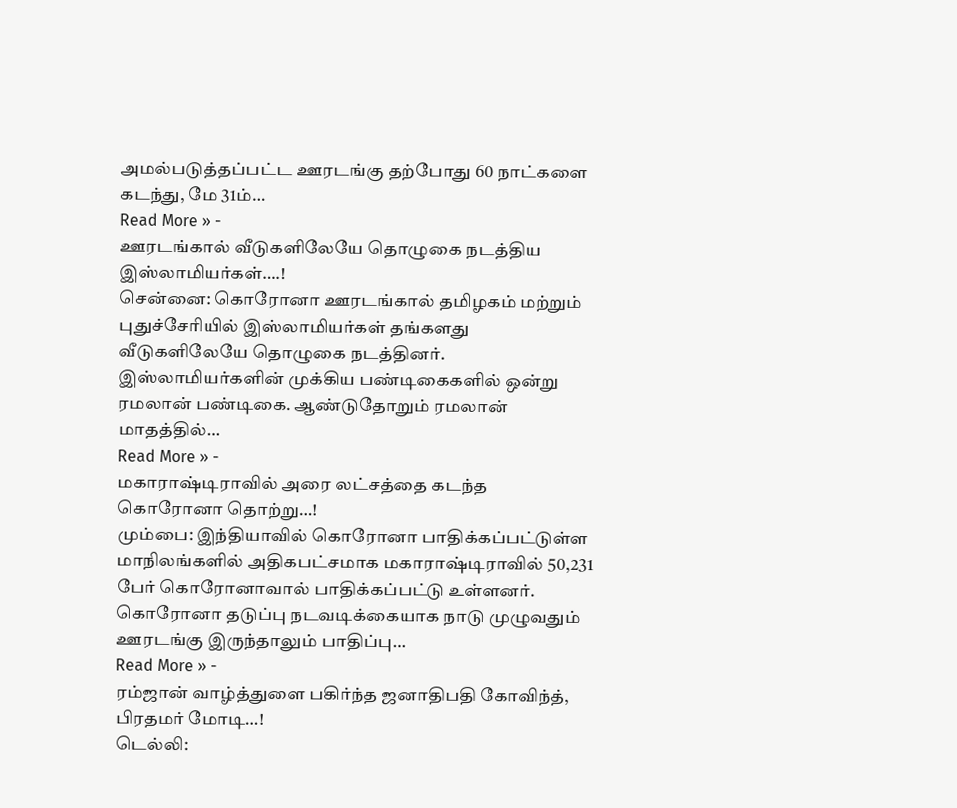அமல்படுத்தப்பட்ட ஊரடங்கு தற்போது 60 நாட்களை கடந்து, மே 31ம்…
Read More » -
ஊரடங்கால் வீடுகளிலேயே தொழுகை நடத்திய இஸ்லாமியர்கள்….!
சென்னை: கொரோனா ஊரடங்கால் தமிழகம் மற்றும் புதுச்சேரியில் இஸ்லாமியர்கள் தங்களது வீடுகளிலேயே தொழுகை நடத்தினர். இஸ்லாமியர்களின் முக்கிய பண்டிகைகளில் ஒன்று ரமலான் பண்டிகை. ஆண்டுதோறும் ரமலான் மாதத்தில்…
Read More » -
மகாராஷ்டிராவில் அரை லட்சத்தை கடந்த கொரோனா தொற்று…!
மும்பை: இந்தியாவில் கொரோனா பாதிக்கப்பட்டுள்ள மாநிலங்களில் அதிகபட்சமாக மகாராஷ்டிராவில் 50,231 பேர் கொரோனாவால் பாதிக்கப்பட்டு உள்ளனர். கொரோனா தடுப்பு நடவடிக்கையாக நாடு முழுவதும் ஊரடங்கு இருந்தாலும் பாதிப்பு…
Read More » -
ரம்ஜான் வாழ்த்துளை பகிர்ந்த ஜனாதிபதி கோவிந்த், பிரதமர் மோடி…!
டெல்லி: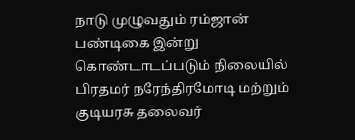நாடு முழுவதும் ரம்ஜான் பண்டிகை இன்று கொண்டாடப்படும் நிலையில் பிரதமர் நரேந்திரமோடி மற்றும் குடியரசு தலைவர்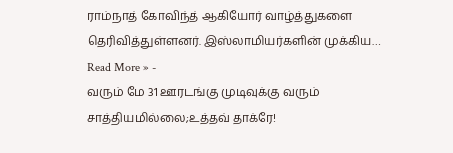ராம்நாத் கோவிந்த் ஆகியோர் வாழ்த்துகளை தெரிவித்துள்ளனர். இஸ்லாமியர்களின் முக்கிய…
Read More » -
வரும் மே 31 ஊரடங்கு முடிவுக்கு வரும் சாத்தியமில்லை;உத்தவ் தாக்ரே!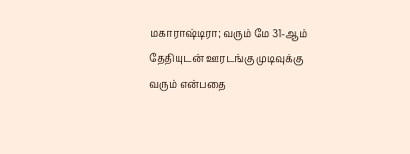மகாராஷ்டிரா; வரும் மே 31-ஆம் தேதியுடன் ஊரடங்கு முடிவுக்கு வரும் என்பதை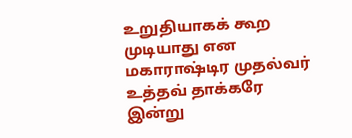உறுதியாகக் கூற முடியாது என மகாராஷ்டிர முதல்வர் உத்தவ் தாக்கரே இன்று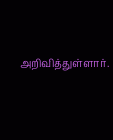அறிவித்துள்ளார்.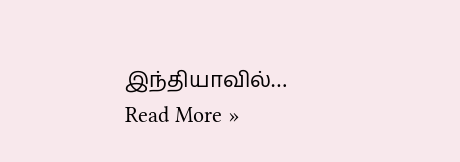இந்தியாவில்…
Read More »